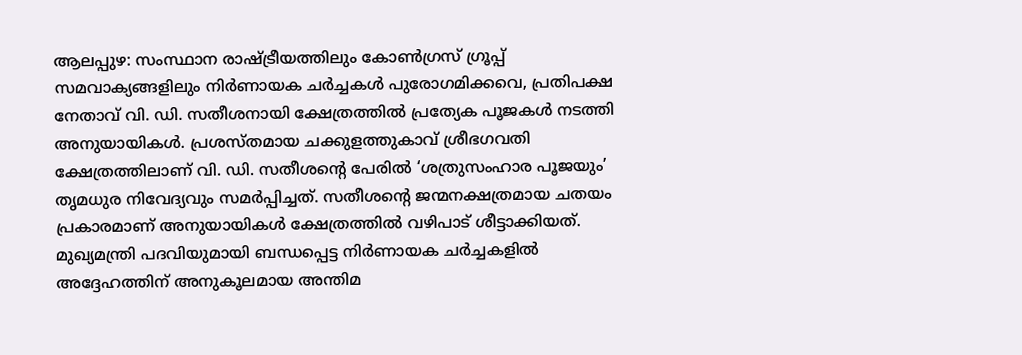ആലപ്പുഴ: സംസ്ഥാന രാഷ്ട്രീയത്തിലും കോൺഗ്രസ് ഗ്രൂപ്പ് സമവാക്യങ്ങളിലും നിർണായക ചർച്ചകൾ പുരോഗമിക്കവെ, പ്രതിപക്ഷ നേതാവ് വി. ഡി. സതീശനായി ക്ഷേത്രത്തിൽ പ്രത്യേക പൂജകൾ നടത്തി അനുയായികൾ. പ്രശസ്തമായ ചക്കുളത്തുകാവ് ശ്രീഭഗവതി ക്ഷേത്രത്തിലാണ് വി. ഡി. സതീശൻ്റെ പേരിൽ ‘ശത്രുസംഹാര പൂജയും’ തൃമധുര നിവേദ്യവും സമർപ്പിച്ചത്. സതീശൻ്റെ ജന്മനക്ഷത്രമായ ചതയം പ്രകാരമാണ് അനുയായികൾ ക്ഷേത്രത്തിൽ വഴിപാട് ശീട്ടാക്കിയത്.
മുഖ്യമന്ത്രി പദവിയുമായി ബന്ധപ്പെട്ട നിർണായക ചർച്ചകളിൽ അദ്ദേഹത്തിന് അനുകൂലമായ അന്തിമ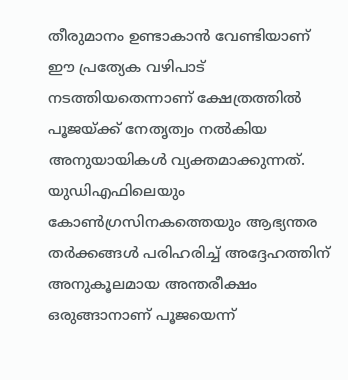തീരുമാനം ഉണ്ടാകാൻ വേണ്ടിയാണ് ഈ പ്രത്യേക വഴിപാട് നടത്തിയതെന്നാണ് ക്ഷേത്രത്തിൽ പൂജയ്ക്ക് നേതൃത്വം നൽകിയ അനുയായികൾ വ്യക്തമാക്കുന്നത്. യുഡിഎഫിലെയും കോൺഗ്രസിനകത്തെയും ആഭ്യന്തര തർക്കങ്ങൾ പരിഹരിച്ച് അദ്ദേഹത്തിന് അനുകൂലമായ അന്തരീക്ഷം ഒരുങ്ങാനാണ് പൂജയെന്ന്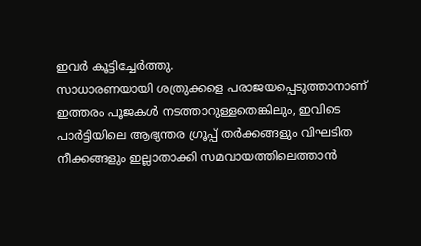ഇവർ കൂട്ടിച്ചേർത്തു.
സാധാരണയായി ശത്രുക്കളെ പരാജയപ്പെടുത്താനാണ് ഇത്തരം പൂജകൾ നടത്താറുള്ളതെങ്കിലും, ഇവിടെ പാർട്ടിയിലെ ആഭ്യന്തര ഗ്രൂപ്പ് തർക്കങ്ങളും വിഘടിത നീക്കങ്ങളും ഇല്ലാതാക്കി സമവായത്തിലെത്താൻ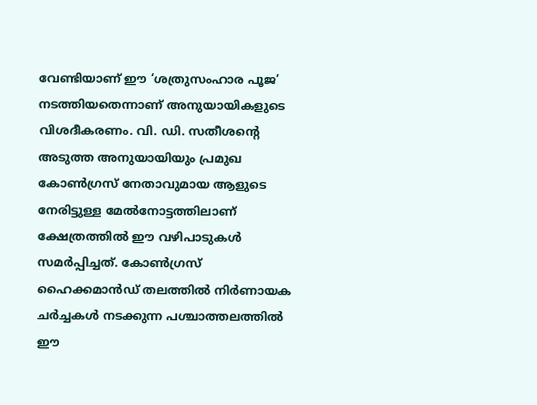വേണ്ടിയാണ് ഈ ‘ശത്രുസംഹാര പൂജ’ നടത്തിയതെന്നാണ് അനുയായികളുടെ വിശദീകരണം. വി. ഡി. സതീശൻ്റെ അടുത്ത അനുയായിയും പ്രമുഖ കോൺഗ്രസ് നേതാവുമായ ആളുടെ നേരിട്ടുള്ള മേൽനോട്ടത്തിലാണ് ക്ഷേത്രത്തിൽ ഈ വഴിപാടുകൾ സമർപ്പിച്ചത്. കോൺഗ്രസ് ഹൈക്കമാൻഡ് തലത്തിൽ നിർണായക ചർച്ചകൾ നടക്കുന്ന പശ്ചാത്തലത്തിൽ ഈ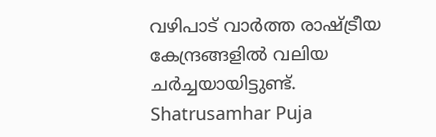വഴിപാട് വാർത്ത രാഷ്ട്രീയ കേന്ദ്രങ്ങളിൽ വലിയ ചർച്ചയായിട്ടുണ്ട്.
Shatrusamhar Puja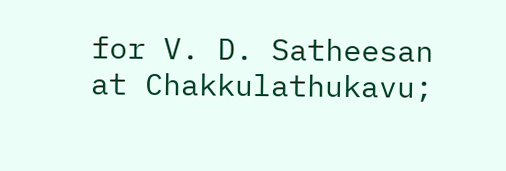for V. D. Satheesan at Chakkulathukavu;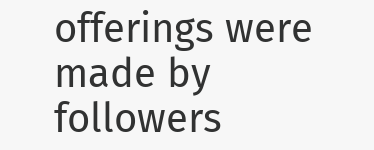offerings were made by followers